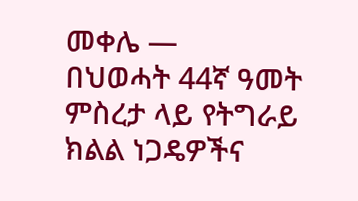መቀሌ —
በህወሓት 44ኛ ዓመት ምስረታ ላይ የትግራይ ክልል ነጋዴዎችና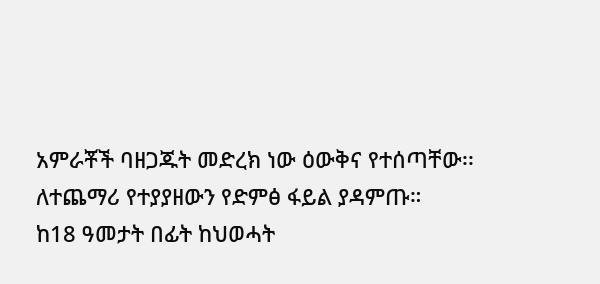አምራቾች ባዘጋጁት መድረክ ነው ዕውቅና የተሰጣቸው፡፡
ለተጨማሪ የተያያዘውን የድምፅ ፋይል ያዳምጡ።
ከ18 ዓመታት በፊት ከህወሓት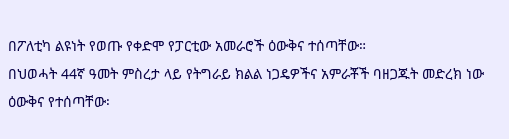በፖለቲካ ልዩነት የወጡ የቀድሞ የፓርቲው አመራሮች ዕውቅና ተሰጣቸው።
በህወሓት 44ኛ ዓመት ምስረታ ላይ የትግራይ ክልል ነጋዴዎችና አምራቾች ባዘጋጁት መድረክ ነው ዕውቅና የተሰጣቸው፡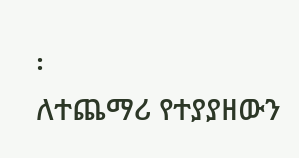፡
ለተጨማሪ የተያያዘውን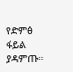የድምፅ ፋይል ያዳምጡ።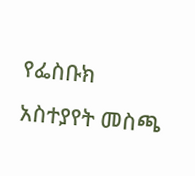የፌስቡክ አስተያየት መስጫ